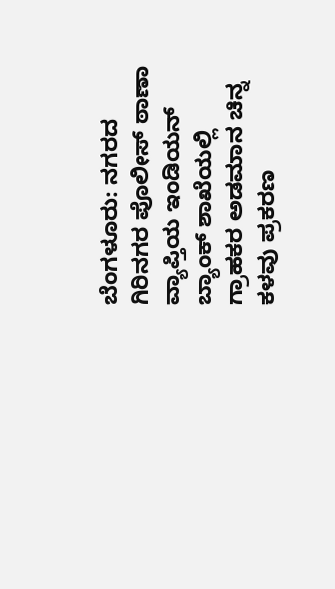ಬೆಂಗಳೂರು: ನಗರದ ಗಿರಿನಗರ ಪೊಲೀಸ್ ಠಾಣಾ ವ್ಯಾಪ್ತಿಯ ಇಂಡಿಯನ್ ಬ್ಯಾಂಕ್ ಶಾಖೆಯಲ್ಲಿ ಗ್ರಾಹಕರ ಅಡಮಾನ ಚಿನ್ನ ಕಳವು ಪ್ರಕರಣ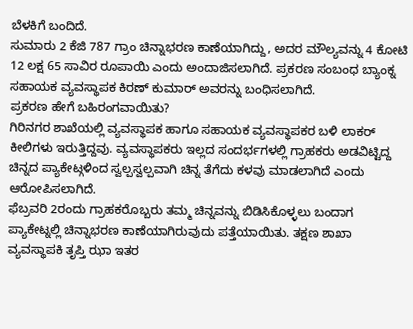ಬೆಳಕಿಗೆ ಬಂದಿದೆ.
ಸುಮಾರು 2 ಕೆಜಿ 787 ಗ್ರಾಂ ಚಿನ್ನಾಭರಣ ಕಾಣೆಯಾಗಿದ್ದು, ಅದರ ಮೌಲ್ಯವನ್ನು 4 ಕೋಟಿ 12 ಲಕ್ಷ 65 ಸಾವಿರ ರೂಪಾಯಿ ಎಂದು ಅಂದಾಜಿಸಲಾಗಿದೆ. ಪ್ರಕರಣ ಸಂಬಂಧ ಬ್ಯಾಂಕ್ನ ಸಹಾಯಕ ವ್ಯವಸ್ಥಾಪಕ ಕಿರಣ್ ಕುಮಾರ್ ಅವರನ್ನು ಬಂಧಿಸಲಾಗಿದೆ.
ಪ್ರಕರಣ ಹೇಗೆ ಬಹಿರಂಗವಾಯಿತು?
ಗಿರಿನಗರ ಶಾಖೆಯಲ್ಲಿ ವ್ಯವಸ್ಥಾಪಕ ಹಾಗೂ ಸಹಾಯಕ ವ್ಯವಸ್ಥಾಪಕರ ಬಳಿ ಲಾಕರ್ ಕೀಲಿಗಳು ಇರುತ್ತಿದ್ದವು. ವ್ಯವಸ್ಥಾಪಕರು ಇಲ್ಲದ ಸಂದರ್ಭಗಳಲ್ಲಿ ಗ್ರಾಹಕರು ಅಡವಿಟ್ಟಿದ್ದ ಚಿನ್ನದ ಪ್ಯಾಕೇಟ್ಗಳಿಂದ ಸ್ವಲ್ಪಸ್ವಲ್ಪವಾಗಿ ಚಿನ್ನ ತೆಗೆದು ಕಳವು ಮಾಡಲಾಗಿದೆ ಎಂದು ಆರೋಪಿಸಲಾಗಿದೆ.
ಫೆಬ್ರವರಿ 2ರಂದು ಗ್ರಾಹಕರೊಬ್ಬರು ತಮ್ಮ ಚಿನ್ನವನ್ನು ಬಿಡಿಸಿಕೊಳ್ಳಲು ಬಂದಾಗ ಪ್ಯಾಕೇಟ್ನಲ್ಲಿ ಚಿನ್ನಾಭರಣ ಕಾಣೆಯಾಗಿರುವುದು ಪತ್ತೆಯಾಯಿತು. ತಕ್ಷಣ ಶಾಖಾ ವ್ಯವಸ್ಥಾಪಕಿ ತೃಪ್ತಿ ಝಾ ಇತರ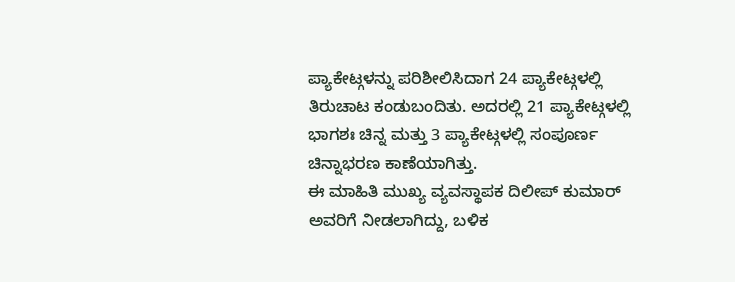ಪ್ಯಾಕೇಟ್ಗಳನ್ನು ಪರಿಶೀಲಿಸಿದಾಗ 24 ಪ್ಯಾಕೇಟ್ಗಳಲ್ಲಿ ತಿರುಚಾಟ ಕಂಡುಬಂದಿತು. ಅದರಲ್ಲಿ 21 ಪ್ಯಾಕೇಟ್ಗಳಲ್ಲಿ ಭಾಗಶಃ ಚಿನ್ನ ಮತ್ತು 3 ಪ್ಯಾಕೇಟ್ಗಳಲ್ಲಿ ಸಂಪೂರ್ಣ ಚಿನ್ನಾಭರಣ ಕಾಣೆಯಾಗಿತ್ತು.
ಈ ಮಾಹಿತಿ ಮುಖ್ಯ ವ್ಯವಸ್ಥಾಪಕ ದಿಲೀಪ್ ಕುಮಾರ್ ಅವರಿಗೆ ನೀಡಲಾಗಿದ್ದು, ಬಳಿಕ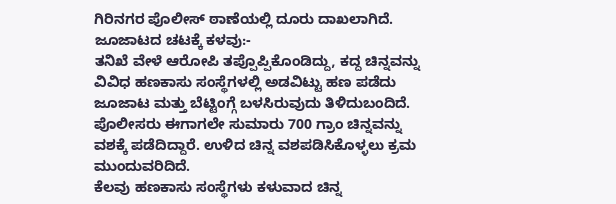ಗಿರಿನಗರ ಪೊಲೀಸ್ ಠಾಣೆಯಲ್ಲಿ ದೂರು ದಾಖಲಾಗಿದೆ.
ಜೂಜಾಟದ ಚಟಕ್ಕೆ ಕಳವು:-
ತನಿಖೆ ವೇಳೆ ಆರೋಪಿ ತಪ್ಪೊಪ್ಪಿಕೊಂಡಿದ್ದು, ಕದ್ದ ಚಿನ್ನವನ್ನು ವಿವಿಧ ಹಣಕಾಸು ಸಂಸ್ಥೆಗಳಲ್ಲಿ ಅಡವಿಟ್ಟು ಹಣ ಪಡೆದು ಜೂಜಾಟ ಮತ್ತು ಬೆಟ್ಟಿಂಗ್ಗೆ ಬಳಸಿರುವುದು ತಿಳಿದುಬಂದಿದೆ. ಪೊಲೀಸರು ಈಗಾಗಲೇ ಸುಮಾರು 700 ಗ್ರಾಂ ಚಿನ್ನವನ್ನು ವಶಕ್ಕೆ ಪಡೆದಿದ್ದಾರೆ. ಉಳಿದ ಚಿನ್ನ ವಶಪಡಿಸಿಕೊಳ್ಳಲು ಕ್ರಮ ಮುಂದುವರಿದಿದೆ.
ಕೆಲವು ಹಣಕಾಸು ಸಂಸ್ಥೆಗಳು ಕಳುವಾದ ಚಿನ್ನ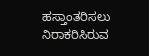ಹಸ್ತಾಂತರಿಸಲು ನಿರಾಕರಿಸಿರುವ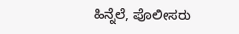ಹಿನ್ನೆಲೆ, ಪೊಲೀಸರು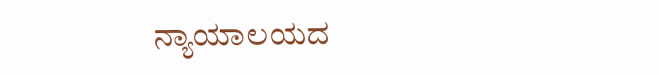ನ್ಯಾಯಾಲಯದ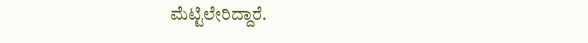ಮೆಟ್ಟಿಲೇರಿದ್ದಾರೆ.